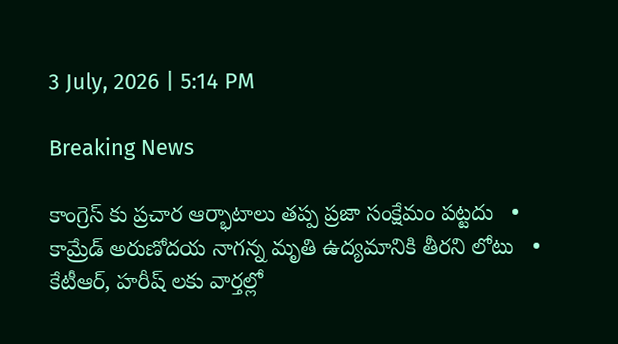3 July, 2026 | 5:14 PM

Breaking News

కాంగ్రెస్ కు ప్రచార ఆర్భాటాలు తప్ప ప్రజా సంక్షేమం పట్టదు   •   కామ్రేడ్ అరుణోదయ నాగన్న మృతి ఉద్యమానికి తీరని లోటు   •   కేటీఆర్, హరీష్ లకు వార్తల్లో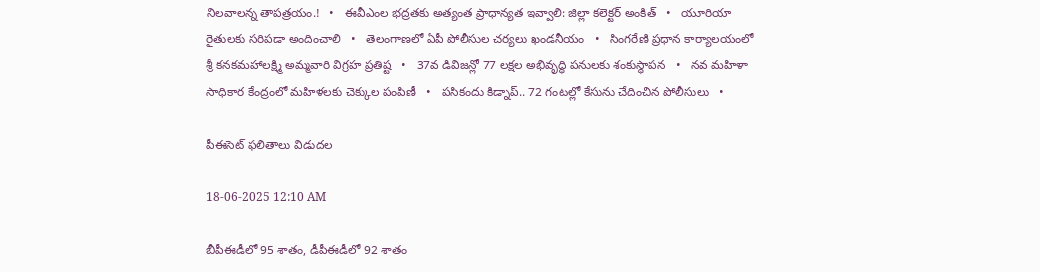నిలవాలన్న తాపత్రయం.!   •   ఈవీఎంల భద్రతకు అత్యంత ప్రాధాన్యత ఇవ్వాలి: జిల్లా కలెక్టర్ అంకిత్   •   యూరియా రైతులకు సరిపడా అందించాలి   •   తెలంగాణలో ఏపీ పోలీసుల చర్యలు ఖండనీయం   •   సింగరేణి ప్రధాన కార్యాలయంలో శ్రీ కనకమహాలక్ష్మి అమ్మవారి విగ్రహ ప్రతిష్ట   •   37వ డివిజన్లో 77 లక్షల అభివృద్ధి పనులకు శంకుస్థాపన   •   నవ మహిళా సాధికార కేంద్రంలో మహిళలకు చెక్కుల పంపిణీ   •   పసికందు కిడ్నాప్.. 72 గంటల్లో కేసును చేదించిన పోలీసులు   •

పీఈసెట్ ఫలితాలు విడుదల

18-06-2025 12:10 AM

బీపీఈడీలో 95 శాతం, డీపీఈడీలో 92 శాతం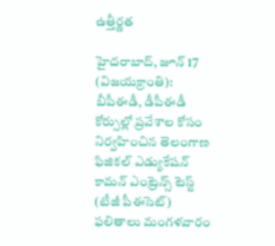ఉత్తీర్ణత

హైదరాబాద్, జూన్ 17 (విజయక్రాంతి): బీపీఈడీ, డీపీఈడీ కోర్సుల్లో ప్రవేశాల కోసం నిర్వహించిన తెలంగాణ ఫిజికల్ ఎడ్యుకేషన్ కామన్ ఎంట్రెన్స్ టెస్ట్ (టీజీ పీఈసెట్) ఫలితాలు మంగళవారం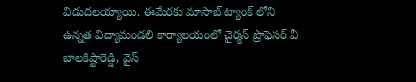విడుదలయ్యాయి. ఈమేరకు మాసాబ్ ట్యాంక్ లోని ఉన్నత విద్యామండలి కార్యాలయంలో చైర్మన్ ప్రొఫెసర్ వీ బాలకిష్టారెడ్డి, వైస్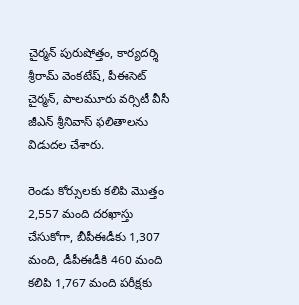చైర్మన్ పురుషోత్తం, కార్యదర్శి శ్రీరామ్ వెంకటేష్, పీఈసెట్ చైర్మన్, పాలమూరు వర్సిటీ వీసీ జీఎన్ శ్రీనివాస్ ఫలితాలను విడుదల చేశారు.

రెండు కోర్సులకు కలిపి మొత్తం 2,557 మంది దరఖాస్తు చేసుకోగా, బీపీఈడీకు 1,307 మంది, డీపీఈడీకి 460 మంది కలిపి 1,767 మంది పరీక్షకు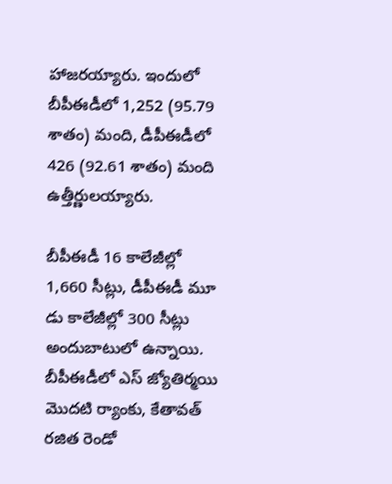హాజరయ్యారు. ఇందులో బీపీఈడీలో 1,252 (95.79 శాతం) మంది, డీపీఈడీలో 426 (92.61 శాతం) మంది ఉత్తీర్ణులయ్యారు.

బీపీఈడీ 16 కాలేజీల్లో 1,660 సీట్లు, డీపీఈడీ మూ డు కాలేజీల్లో 300 సీట్లు అందుబాటులో ఉన్నాయి. బీపీఈడీలో ఎస్ జ్యోతిర్మయి మొదటి ర్యాంకు, కేతావత్ రజిత రెండో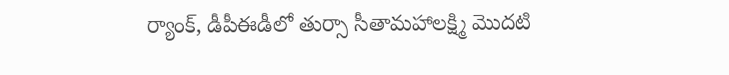ర్యాంక్, డీపీఈడీలో తుర్సా సీతామహాలక్ష్మి మొదటి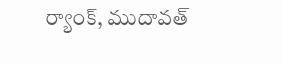ర్యాంక్, ముదావత్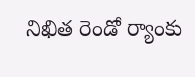నిఖిత రెండో ర్యాంకు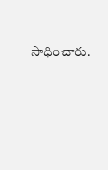సాధించారు.